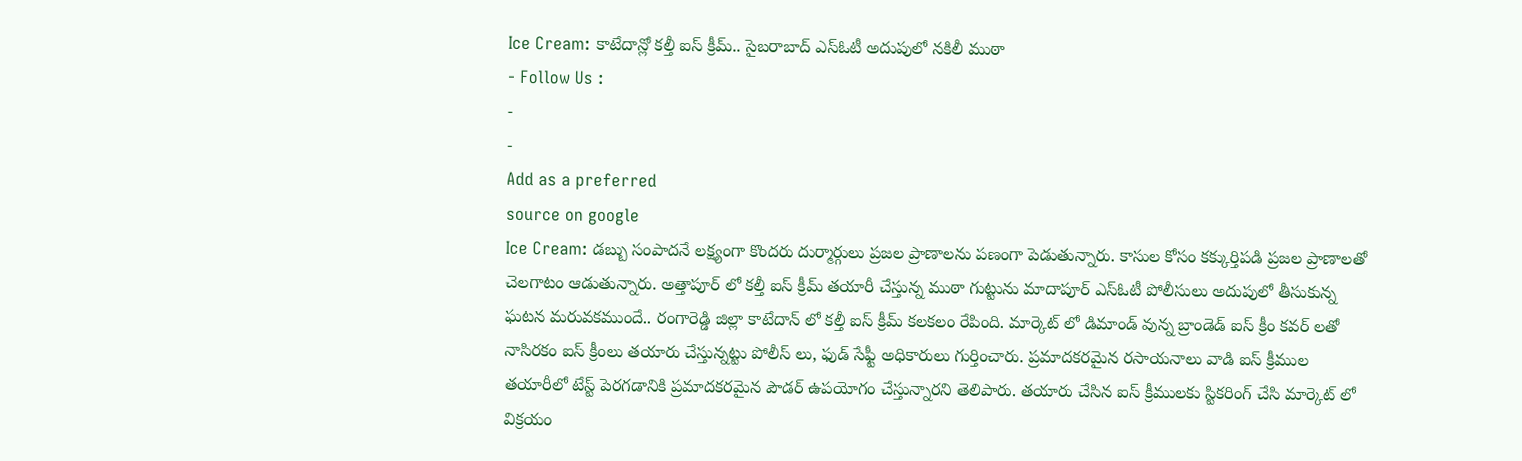Ice Cream: కాటేదాన్లో కల్తీ ఐస్ క్రీమ్.. సైబరాబాద్ ఎస్ఓటీ అదుపులో నకిలీ ముఠా
- Follow Us :
-
-
Add as a preferred
source on google
Ice Cream: డబ్బు సంపాదనే లక్ష్యంగా కొందరు దుర్మార్గులు ప్రజల ప్రాణాలను పణంగా పెడుతున్నారు. కాసుల కోసం కక్కుర్తిపడి ప్రజల ప్రాణాలతో చెలగాటం ఆడుతున్నారు. అత్తాపూర్ లో కల్తీ ఐస్ క్రీమ్ తయారీ చేస్తున్న ముఠా గుట్టును మాదాపూర్ ఎస్ఓటీ పోలీసులు అదుపులో తీసుకున్న ఘటన మరువకముందే.. రంగారెడ్డి జిల్లా కాటేదాన్ లో కల్తీ ఐస్ క్రీమ్ కలకలం రేపింది. మార్కెట్ లో డిమాండ్ వున్న బ్రాండెడ్ ఐస్ క్రీం కవర్ లతో నాసిరకం ఐస్ క్రీంలు తయారు చేస్తున్నట్టు పోలీస్ లు, ఫుడ్ సేఫ్టీ అధికారులు గుర్తించారు. ప్రమాదకరమైన రసాయనాలు వాడి ఐస్ క్రీముల తయారీలో టేస్ట్ పెరగడానికి ప్రమాదకరమైన పౌడర్ ఉపయోగం చేస్తున్నారని తెలిపారు. తయారు చేసిన ఐస్ క్రీములకు స్టికరింగ్ చేసి మార్కెట్ లో విక్రయం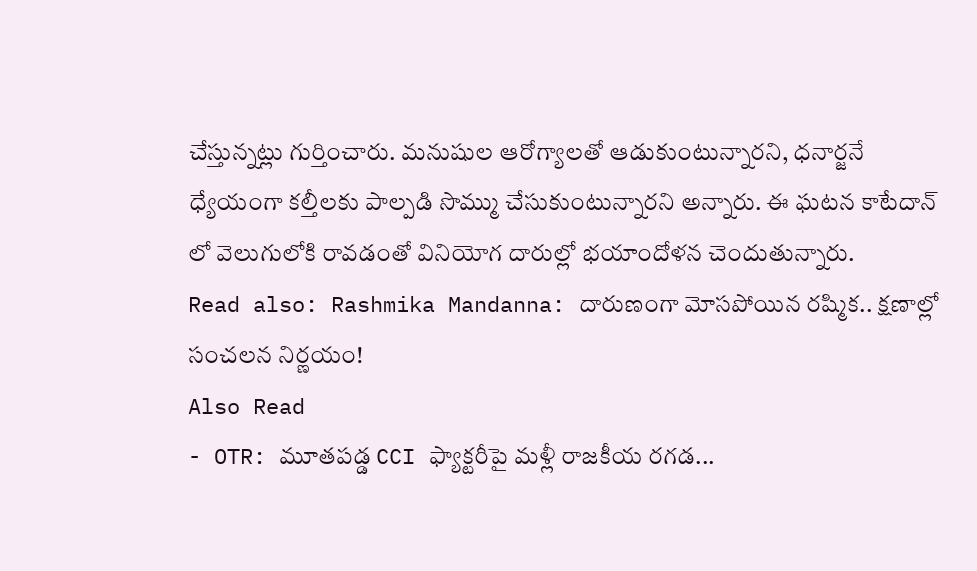చేస్తున్నట్లు గుర్తించారు. మనుషుల ఆరోగ్యాలతో ఆడుకుంటున్నారని, ధనార్జనే ధ్యేయంగా కల్తీలకు పాల్పడి సొమ్ము చేసుకుంటున్నారని అన్నారు. ఈ ఘటన కాటేదాన్ లో వెలుగులోకి రావడంతో వినియోగ దారుల్లో భయాందోళన చెందుతున్నారు.
Read also: Rashmika Mandanna: దారుణంగా మోసపోయిన రష్మిక.. క్షణాల్లో సంచలన నిర్ణయం!
Also Read
- OTR: మూతపడ్డ CCI ఫ్యాక్టరీపై మళ్లీ రాజకీయ రగడ...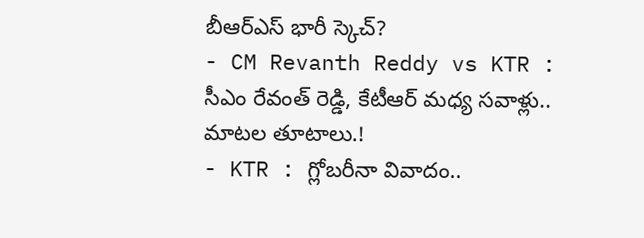బీఆర్ఎస్ భారీ స్కెచ్?
- CM Revanth Reddy vs KTR : సీఎం రేవంత్ రెడ్డి, కేటీఆర్ మధ్య సవాళ్లు.. మాటల తూటాలు.!
- KTR : గ్లోబరీనా వివాదం..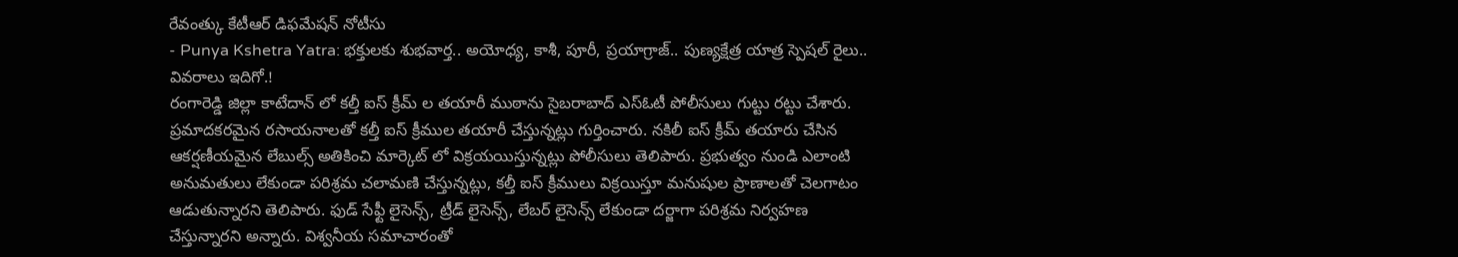రేవంత్కు కేటీఆర్ డిఫమేషన్ నోటీసు
- Punya Kshetra Yatra: భక్తులకు శుభవార్త.. అయోధ్య, కాశీ, పూరీ, ప్రయాగ్రాజ్.. పుణ్యక్షేత్ర యాత్ర స్పెషల్ రైలు.. వివరాలు ఇదిగో.!
రంగారెడ్డి జిల్లా కాటేదాన్ లో కల్తీ ఐస్ క్రీమ్ ల తయారీ ముఠాను సైబరాబాద్ ఎస్ఓటీ పోలీసులు గుట్టు రట్టు చేశారు. ప్రమాదకరమైన రసాయనాలతో కల్తీ ఐస్ క్రీముల తయారీ చేస్తున్నట్లు గుర్తించారు. నకిలీ ఐస్ క్రీమ్ తయారు చేసిన ఆకర్షణీయమైన లేబుల్స్ అతికించి మార్కెట్ లో విక్రయయిస్తున్నట్లు పోలీసులు తెలిపారు. ప్రభుత్వం నుండి ఎలాంటి అనుమతులు లేకుండా పరిశ్రమ చలామణి చేస్తున్నట్లు, కల్తీ ఐస్ క్రీములు విక్రయిస్తూ మనుషుల ప్రాణాలతో చెలగాటం ఆడుతున్నారని తెలిపారు. ఫుడ్ సేఫ్టీ లైసెన్స్, ట్రీడ్ లైసెన్స్, లేబర్ లైసెన్స్ లేకుండా దర్జాగా పరిశ్రమ నిర్వహణ చేస్తున్నారని అన్నారు. విశ్వనీయ సమాచారంతో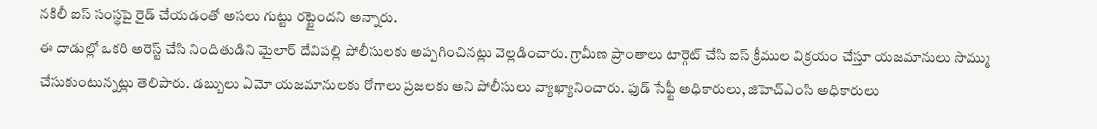నకిలీ ఐస్ సంస్థపై రైడ్ చేయడంతో అసలు గుట్టు రట్టైందని అన్నారు.
ఈ దాడుల్లో ఒకరి అరెస్ట్ చేసి నిందితుడిని మైలార్ దేవిపల్లి పోలీసులకు అప్పగించినట్లు వెల్లడించారు. గ్రామీణ ప్రాంతాలు టార్గెట్ చేసి ఐస్ క్రీముల విక్రయం చేస్తూ యజమానులు సొమ్ము చేసుకుంటున్నట్లు తెలిపారు. డబ్బులు ఏమో యజమానులకు రోగాలు ప్రజలకు అని పోలీసులు వ్యాఖ్యానించారు. ఫుడ్ సేఫ్టీ అధికారులు, జిహెచ్ఎంసి అధికారులు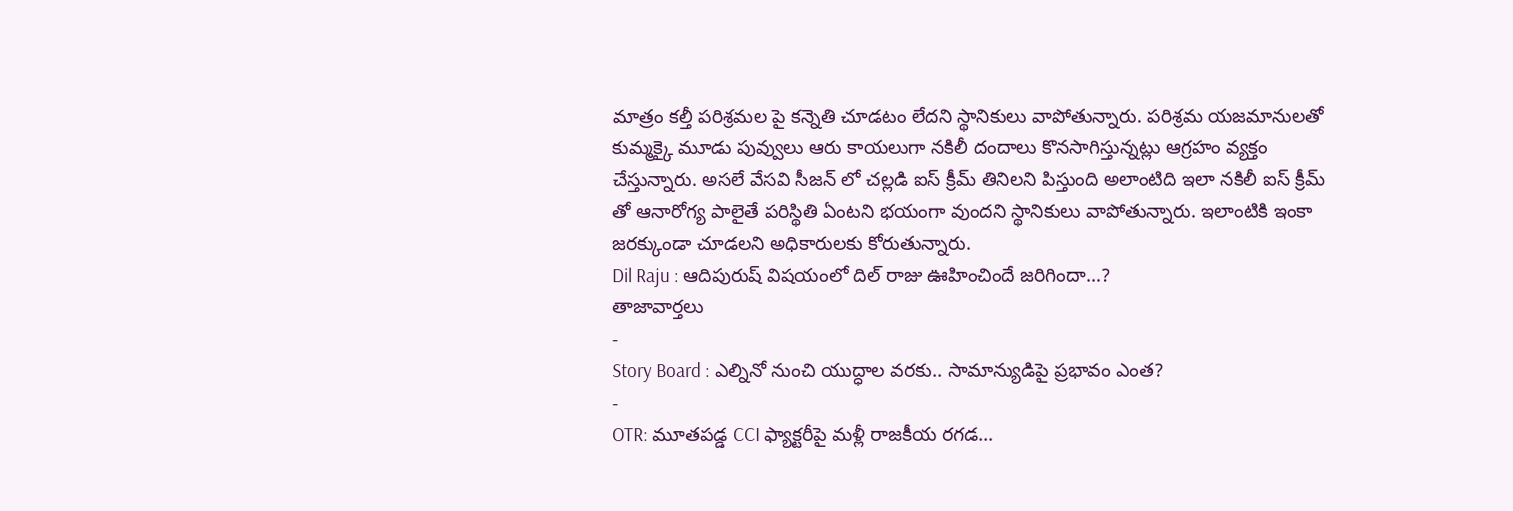మాత్రం కల్తీ పరిశ్రమల పై కన్నెతి చూడటం లేదని స్థానికులు వాపోతున్నారు. పరిశ్రమ యజమానులతో కుమ్మక్కై మూడు పువ్వులు ఆరు కాయలుగా నకిలీ దందాలు కొనసాగిస్తున్నట్లు ఆగ్రహం వ్యక్తం చేస్తున్నారు. అసలే వేసవి సీజన్ లో చల్లడి ఐస్ క్రీమ్ తినిలని పిస్తుంది అలాంటిది ఇలా నకిలీ ఐస్ క్రీమ్ తో ఆనారోగ్య పాలైతే పరిస్థితి ఏంటని భయంగా వుందని స్థానికులు వాపోతున్నారు. ఇలాంటికి ఇంకా జరక్కుండా చూడలని అధికారులకు కోరుతున్నారు.
Dil Raju : ఆదిపురుష్ విషయంలో దిల్ రాజు ఊహించిందే జరిగిందా…?
తాజావార్తలు
-
Story Board : ఎల్నినో నుంచి యుద్ధాల వరకు.. సామాన్యుడిపై ప్రభావం ఎంత?
-
OTR: మూతపడ్డ CCI ఫ్యాక్టరీపై మళ్లీ రాజకీయ రగడ…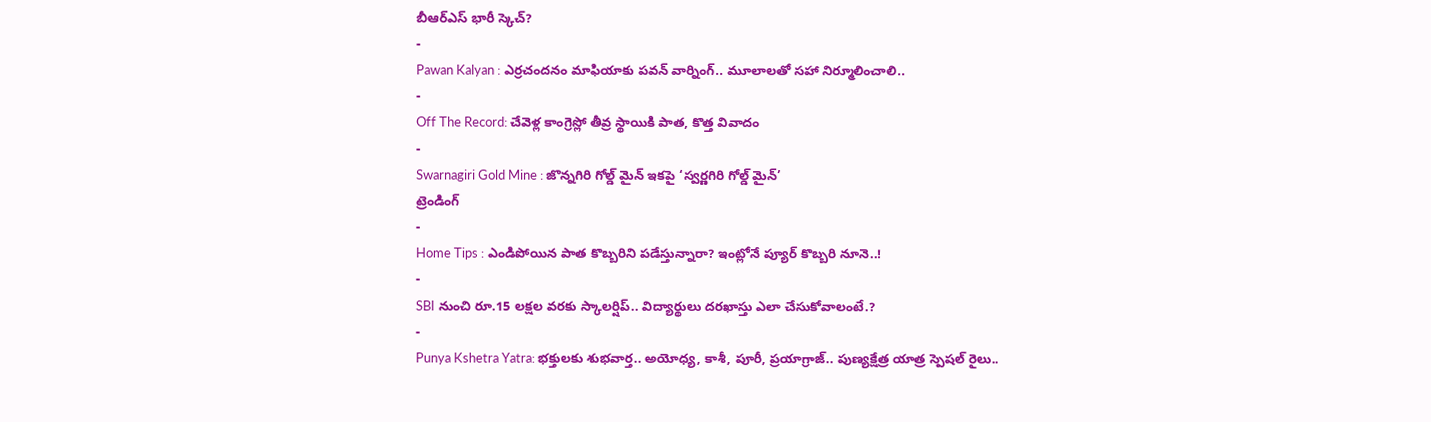బీఆర్ఎస్ భారీ స్కెచ్?
-
Pawan Kalyan : ఎర్రచందనం మాఫియాకు పవన్ వార్నింగ్.. మూలాలతో సహా నిర్మూలించాలి..
-
Off The Record: చేవెళ్ల కాంగ్రెస్లో తీవ్ర స్థాయికి పాత, కొత్త వివాదం
-
Swarnagiri Gold Mine : జొన్నగిరి గోల్డ్ మైన్ ఇకపై ‘స్వర్ణగిరి గోల్డ్ మైన్’
ట్రెండింగ్
-
Home Tips : ఎండిపోయిన పాత కొబ్బరిని పడేస్తున్నారా? ఇంట్లోనే ప్యూర్ కొబ్బరి నూనె..!
-
SBI నుంచి రూ.15 లక్షల వరకు స్కాలర్షిప్.. విద్యార్థులు దరఖాస్తు ఎలా చేసుకోవాలంటే.?
-
Punya Kshetra Yatra: భక్తులకు శుభవార్త.. అయోధ్య, కాశీ, పూరీ, ప్రయాగ్రాజ్.. పుణ్యక్షేత్ర యాత్ర స్పెషల్ రైలు..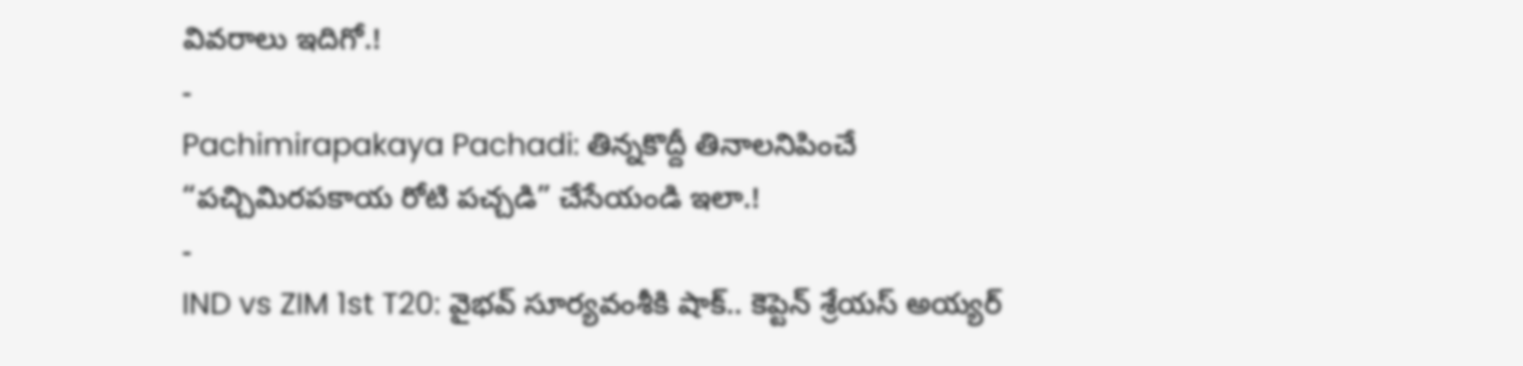వివరాలు ఇదిగో.!
-
Pachimirapakaya Pachadi: తిన్నకొద్దీ తినాలనిపించే “పచ్చిమిరపకాయ రోటి పచ్చడి” చేసేయండి ఇలా.!
-
IND vs ZIM 1st T20: వైభవ్ సూర్యవంశీకి షాక్.. కెప్టెన్ శ్రేయస్ అయ్యర్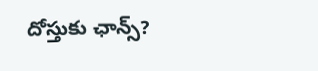దోస్తుకు ఛాన్స్?